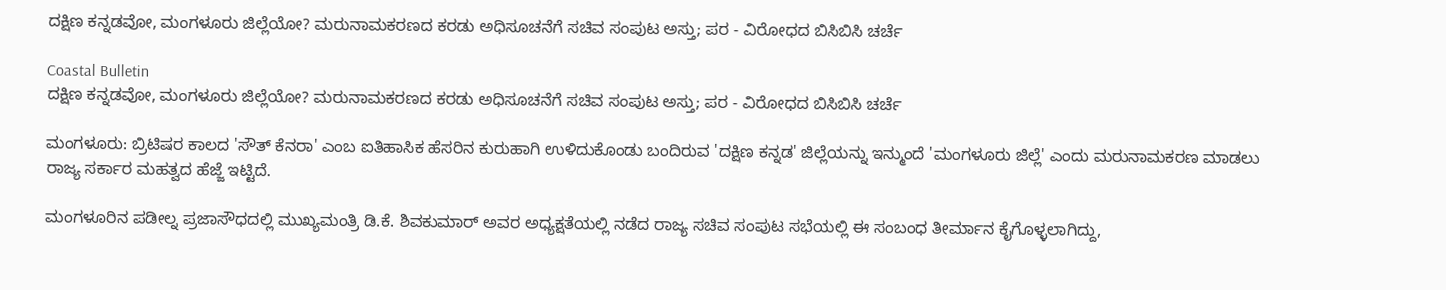ದಕ್ಷಿಣ ಕನ್ನಡವೋ, ಮಂಗಳೂರು ಜಿಲ್ಲೆಯೋ? ಮರುನಾಮಕರಣದ ಕರಡು ಅಧಿಸೂಚನೆಗೆ ಸಚಿವ ಸಂಪುಟ ಅಸ್ತು; ಪರ - ವಿರೋಧದ ಬಿಸಿಬಿಸಿ ಚರ್ಚೆ

Coastal Bulletin
ದಕ್ಷಿಣ ಕನ್ನಡವೋ, ಮಂಗಳೂರು ಜಿಲ್ಲೆಯೋ? ಮರುನಾಮಕರಣದ ಕರಡು ಅಧಿಸೂಚನೆಗೆ ಸಚಿವ ಸಂಪುಟ ಅಸ್ತು; ಪರ - ವಿರೋಧದ ಬಿಸಿಬಿಸಿ ಚರ್ಚೆ

ಮಂಗಳೂರು: ಬ್ರಿಟಿಷರ ಕಾಲದ 'ಸೌತ್ ಕೆನರಾ' ಎಂಬ ಐತಿಹಾಸಿಕ ಹೆಸರಿನ ಕುರುಹಾಗಿ ಉಳಿದುಕೊಂಡು ಬಂದಿರುವ 'ದಕ್ಷಿಣ ಕನ್ನಡ' ಜಿಲ್ಲೆಯನ್ನು ಇನ್ಮುಂದೆ 'ಮಂಗಳೂರು ಜಿಲ್ಲೆ' ಎಂದು ಮರುನಾಮಕರಣ ಮಾಡಲು ರಾಜ್ಯ ಸರ್ಕಾರ ಮಹತ್ವದ ಹೆಜ್ಜೆ ಇಟ್ಟಿದೆ.

ಮಂಗಳೂರಿನ ಪಡೀಲ್ನ ಪ್ರಜಾಸೌಧದಲ್ಲಿ ಮುಖ್ಯಮಂತ್ರಿ ಡಿ.ಕೆ. ಶಿವಕುಮಾರ್ ಅವರ ಅಧ್ಯಕ್ಷತೆಯಲ್ಲಿ ನಡೆದ ರಾಜ್ಯ ಸಚಿವ ಸಂಪುಟ ಸಭೆಯಲ್ಲಿ ಈ ಸಂಬಂಧ ತೀರ್ಮಾನ ಕೈಗೊಳ್ಳಲಾಗಿದ್ದು,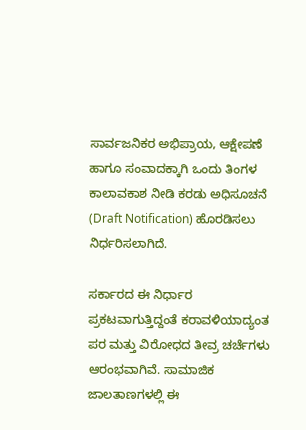ಸಾರ್ವಜನಿಕರ ಅಭಿಪ್ರಾಯ, ಆಕ್ಷೇಪಣೆ ಹಾಗೂ ಸಂವಾದಕ್ಕಾಗಿ ಒಂದು ತಿಂಗಳ ಕಾಲಾವಕಾಶ ನೀಡಿ ಕರಡು ಅಧಿಸೂಚನೆ (Draft Notification) ಹೊರಡಿಸಲು ನಿರ್ಧರಿಸಲಾಗಿದೆ.

ಸರ್ಕಾರದ ಈ ನಿರ್ಧಾರ ಪ್ರಕಟವಾಗುತ್ತಿದ್ದಂತೆ ಕರಾವಳಿಯಾದ್ಯಂತ ಪರ ಮತ್ತು ವಿರೋಧದ ತೀವ್ರ ಚರ್ಚೆಗಳು ಆರಂಭವಾಗಿವೆ. ಸಾಮಾಜಿಕ ಜಾಲತಾಣಗಳಲ್ಲಿ ಈ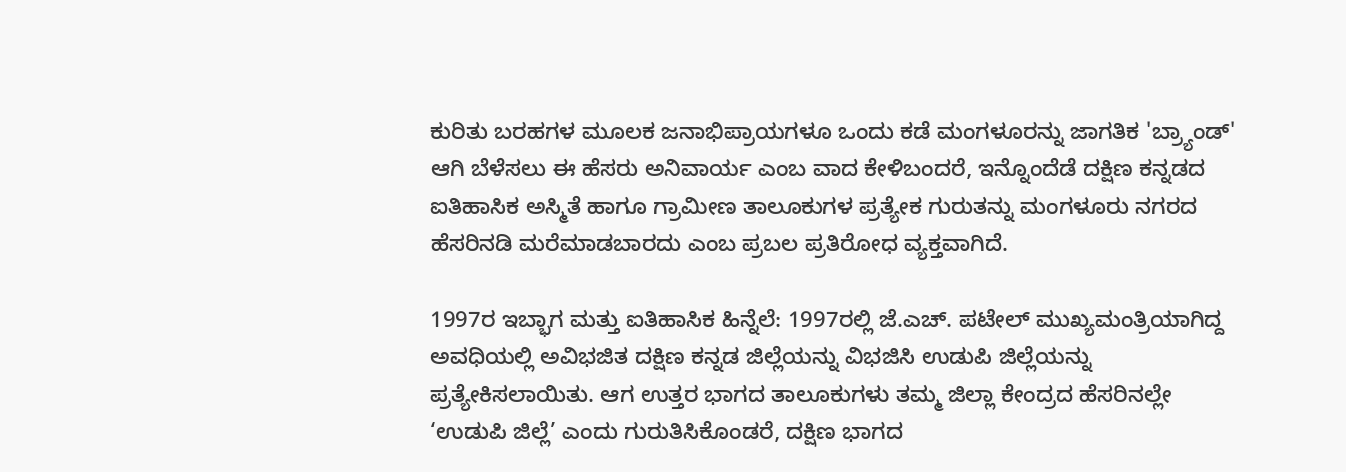ಕುರಿತು ಬರಹಗಳ ಮೂಲಕ ಜನಾಭಿಪ್ರಾಯಗಳೂ ಒಂದು ಕಡೆ ಮಂಗಳೂರನ್ನು ಜಾಗತಿಕ 'ಬ್ರ್ಯಾಂಡ್' ಆಗಿ ಬೆಳೆಸಲು ಈ ಹೆಸರು ಅನಿವಾರ್ಯ ಎಂಬ ವಾದ ಕೇಳಿಬಂದರೆ, ಇನ್ನೊಂದೆಡೆ ದಕ್ಷಿಣ ಕನ್ನಡದ ಐತಿಹಾಸಿಕ ಅಸ್ಮಿತೆ ಹಾಗೂ ಗ್ರಾಮೀಣ ತಾಲೂಕುಗಳ ಪ್ರತ್ಯೇಕ ಗುರುತನ್ನು ಮಂಗಳೂರು ನಗರದ ಹೆಸರಿನಡಿ ಮರೆಮಾಡಬಾರದು ಎಂಬ ಪ್ರಬಲ ಪ್ರತಿರೋಧ ವ್ಯಕ್ತವಾಗಿದೆ.

1997ರ ಇಬ್ಭಾಗ ಮತ್ತು ಐತಿಹಾಸಿಕ ಹಿನ್ನೆಲೆ: 1997ರಲ್ಲಿ ಜೆ.ಎಚ್. ಪಟೇಲ್ ಮುಖ್ಯಮಂತ್ರಿಯಾಗಿದ್ದ ಅವಧಿಯಲ್ಲಿ ಅವಿಭಜಿತ ದಕ್ಷಿಣ ಕನ್ನಡ ಜಿಲ್ಲೆಯನ್ನು ವಿಭಜಿಸಿ ಉಡುಪಿ ಜಿಲ್ಲೆಯನ್ನು ಪ್ರತ್ಯೇಕಿಸಲಾಯಿತು. ಆಗ ಉತ್ತರ ಭಾಗದ ತಾಲೂಕುಗಳು ತಮ್ಮ ಜಿಲ್ಲಾ ಕೇಂದ್ರದ ಹೆಸರಿನಲ್ಲೇ ‘ಉಡುಪಿ ಜಿಲ್ಲೆ’ ಎಂದು ಗುರುತಿಸಿಕೊಂಡರೆ, ದಕ್ಷಿಣ ಭಾಗದ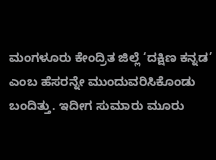ಮಂಗಳೂರು ಕೇಂದ್ರಿತ ಜಿಲ್ಲೆ ‘ದಕ್ಷಿಣ ಕನ್ನಡ’ ಎಂಬ ಹೆಸರನ್ನೇ ಮುಂದುವರಿಸಿಕೊಂಡು ಬಂದಿತ್ತು. ಇದೀಗ ಸುಮಾರು ಮೂರು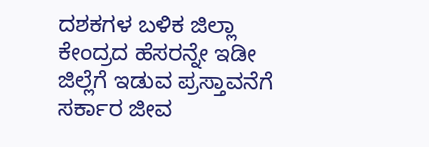ದಶಕಗಳ ಬಳಿಕ ಜಿಲ್ಲಾ ಕೇಂದ್ರದ ಹೆಸರನ್ನೇ ಇಡೀ ಜಿಲ್ಲೆಗೆ ಇಡುವ ಪ್ರಸ್ತಾವನೆಗೆ ಸರ್ಕಾರ ಜೀವ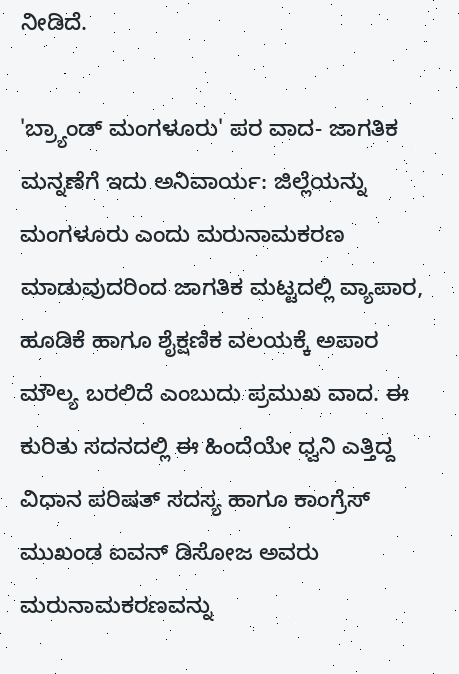ನೀಡಿದೆ.

'ಬ್ರ್ಯಾಂಡ್ ಮಂಗಳೂರು' ಪರ ವಾದ- ಜಾಗತಿಕ ಮನ್ನಣೆಗೆ ಇದು ಅನಿವಾರ್ಯ: ಜಿಲ್ಲೆಯನ್ನು ಮಂಗಳೂರು ಎಂದು ಮರುನಾಮಕರಣ ಮಾಡುವುದರಿಂದ ಜಾಗತಿಕ ಮಟ್ಟದಲ್ಲಿ ವ್ಯಾಪಾರ, ಹೂಡಿಕೆ ಹಾಗೂ ಶೈಕ್ಷಣಿಕ ವಲಯಕ್ಕೆ ಅಪಾರ ಮೌಲ್ಯ ಬರಲಿದೆ ಎಂಬುದು ಪ್ರಮುಖ ವಾದ. ಈ ಕುರಿತು ಸದನದಲ್ಲಿ ಈ ಹಿಂದೆಯೇ ಧ್ವನಿ ಎತ್ತಿದ್ದ ವಿಧಾನ ಪರಿಷತ್ ಸದಸ್ಯ ಹಾಗೂ ಕಾಂಗ್ರೆಸ್ ಮುಖಂಡ ಐವನ್ ಡಿಸೋಜ ಅವರು ಮರುನಾಮಕರಣವನ್ನು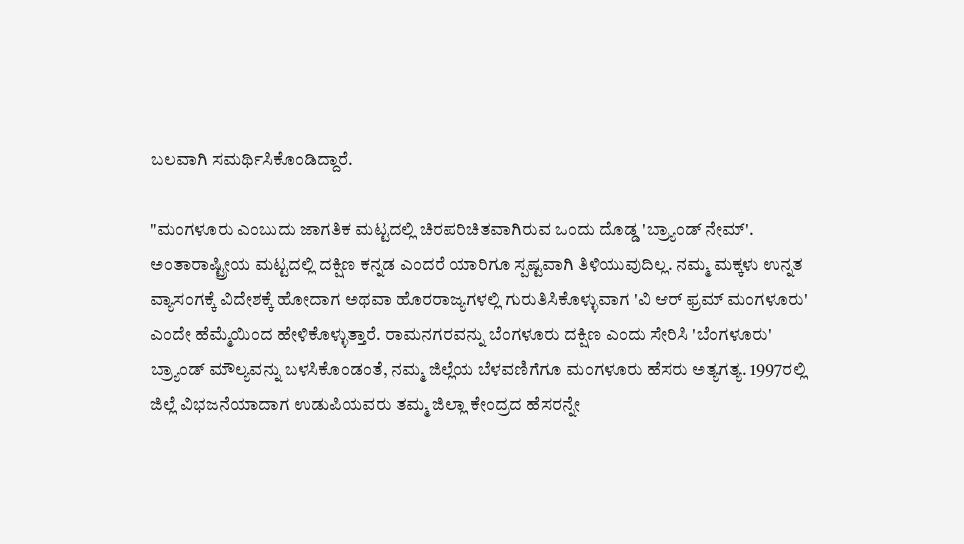ಬಲವಾಗಿ ಸಮರ್ಥಿಸಿಕೊಂಡಿದ್ದಾರೆ.

"ಮಂಗಳೂರು ಎಂಬುದು ಜಾಗತಿಕ ಮಟ್ಟದಲ್ಲಿ ಚಿರಪರಿಚಿತವಾಗಿರುವ ಒಂದು ದೊಡ್ಡ 'ಬ್ರ್ಯಾಂಡ್ ನೇಮ್'. ಅಂತಾರಾಷ್ಟ್ರೀಯ ಮಟ್ಟದಲ್ಲಿ ದಕ್ಷಿಣ ಕನ್ನಡ ಎಂದರೆ ಯಾರಿಗೂ ಸ್ಪಷ್ಟವಾಗಿ ತಿಳಿಯುವುದಿಲ್ಲ. ನಮ್ಮ ಮಕ್ಕಳು ಉನ್ನತ ವ್ಯಾಸಂಗಕ್ಕೆ ವಿದೇಶಕ್ಕೆ ಹೋದಾಗ ಅಥವಾ ಹೊರರಾಜ್ಯಗಳಲ್ಲಿ ಗುರುತಿಸಿಕೊಳ್ಳುವಾಗ 'ವಿ ಆರ್ ಫ್ರಮ್ ಮಂಗಳೂರು' ಎಂದೇ ಹೆಮ್ಮೆಯಿಂದ ಹೇಳಿಕೊಳ್ಳುತ್ತಾರೆ. ರಾಮನಗರವನ್ನು ಬೆಂಗಳೂರು ದಕ್ಷಿಣ ಎಂದು ಸೇರಿಸಿ 'ಬೆಂಗಳೂರು' ಬ್ರ್ಯಾಂಡ್ ಮೌಲ್ಯವನ್ನು ಬಳಸಿಕೊಂಡಂತೆ, ನಮ್ಮ ಜಿಲ್ಲೆಯ ಬೆಳವಣಿಗೆಗೂ ಮಂಗಳೂರು ಹೆಸರು ಅತ್ಯಗತ್ಯ. 1997ರಲ್ಲಿ ಜಿಲ್ಲೆ ವಿಭಜನೆಯಾದಾಗ ಉಡುಪಿಯವರು ತಮ್ಮ ಜಿಲ್ಲಾ ಕೇಂದ್ರದ ಹೆಸರನ್ನೇ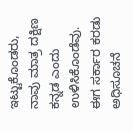ಇಟ್ಟುಕೊಂಡರು, ನಾವು ಮಾತ್ರ ದಕ್ಷಿಣ ಕನ್ನಡ ಎಂದು ಉಳಿಸಿಕೊಂಡೆವು. ಈಗ ಸರ್ಕಾರ ಕರಡು ಅಧಿಸೂಚನೆ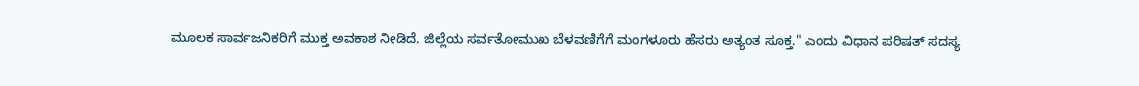ಮೂಲಕ ಸಾರ್ವಜನಿಕರಿಗೆ ಮುಕ್ತ ಅವಕಾಶ ನೀಡಿದೆ. ಜಿಲ್ಲೆಯ ಸರ್ವತೋಮುಖ ಬೆಳವಣಿಗೆಗೆ ಮಂಗಳೂರು ಹೆಸರು ಅತ್ಯಂತ ಸೂಕ್ತ." ಎಂದು ವಿಧಾನ ಪರಿಷತ್ ಸದಸ್ಯ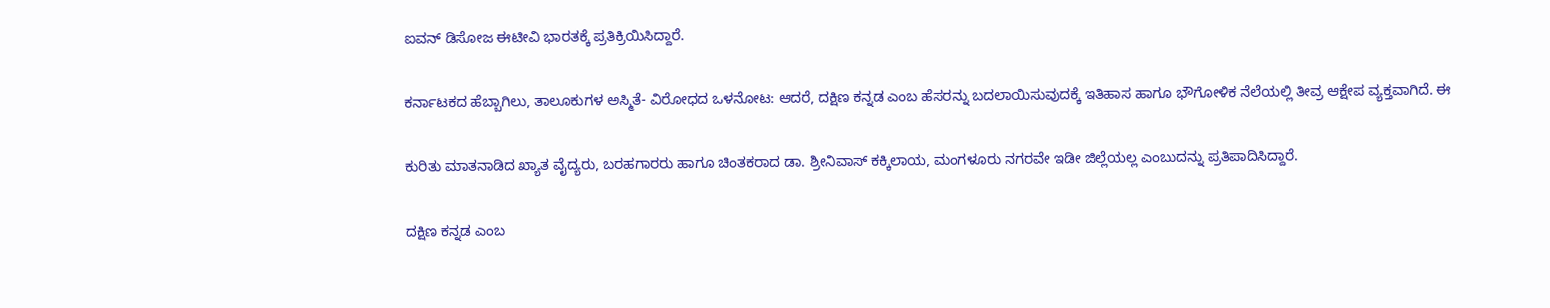ಐವನ್ ಡಿಸೋಜ ಈಟೀವಿ ಭಾರತಕ್ಕೆ ಪ್ರತಿಕ್ರಿಯಿಸಿದ್ದಾರೆ.

ಕರ್ನಾಟಕದ ಹೆಬ್ಬಾಗಿಲು, ತಾಲೂಕುಗಳ ಅಸ್ಮಿತೆ- ವಿರೋಧದ ಒಳನೋಟ: ಆದರೆ, ದಕ್ಷಿಣ ಕನ್ನಡ ಎಂಬ ಹೆಸರನ್ನು ಬದಲಾಯಿಸುವುದಕ್ಕೆ ಇತಿಹಾಸ ಹಾಗೂ ಭೌಗೋಳಿಕ ನೆಲೆಯಲ್ಲಿ ತೀವ್ರ ಆಕ್ಷೇಪ ವ್ಯಕ್ತವಾಗಿದೆ. ಈ

ಕುರಿತು ಮಾತನಾಡಿದ ಖ್ಯಾತ ವೈದ್ಯರು, ಬರಹಗಾರರು ಹಾಗೂ ಚಿಂತಕರಾದ ಡಾ. ಶ್ರೀನಿವಾಸ್ ಕಕ್ಕಿಲಾಯ, ಮಂಗಳೂರು ನಗರವೇ ಇಡೀ ಜಿಲ್ಲೆಯಲ್ಲ ಎಂಬುದನ್ನು ಪ್ರತಿಪಾದಿಸಿದ್ದಾರೆ.

ದಕ್ಷಿಣ ಕನ್ನಡ ಎಂಬ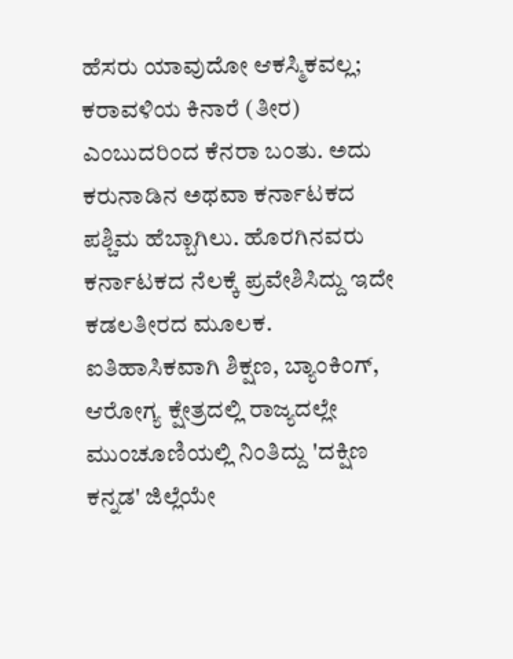ಹೆಸರು ಯಾವುದೋ ಆಕಸ್ಮಿಕವಲ್ಲ; ಕರಾವಳಿಯ ಕಿನಾರೆ (ತೀರ) ಎಂಬುದರಿಂದ ಕೆನರಾ ಬಂತು. ಅದು ಕರುನಾಡಿನ ಅಥವಾ ಕರ್ನಾಟಕದ ಪಶ್ಚಿಮ ಹೆಬ್ಬಾಗಿಲು. ಹೊರಗಿನವರು ಕರ್ನಾಟಕದ ನೆಲಕ್ಕೆ ಪ್ರವೇಶಿಸಿದ್ದು ಇದೇ ಕಡಲತೀರದ ಮೂಲಕ. ಐತಿಹಾಸಿಕವಾಗಿ ಶಿಕ್ಷಣ, ಬ್ಯಾಂಕಿಂಗ್, ಆರೋಗ್ಯ ಕ್ಷೇತ್ರದಲ್ಲಿ ರಾಜ್ಯದಲ್ಲೇ ಮುಂಚೂಣಿಯಲ್ಲಿ ನಿಂತಿದ್ದು 'ದಕ್ಷಿಣ ಕನ್ನಡ' ಜಿಲ್ಲೆಯೇ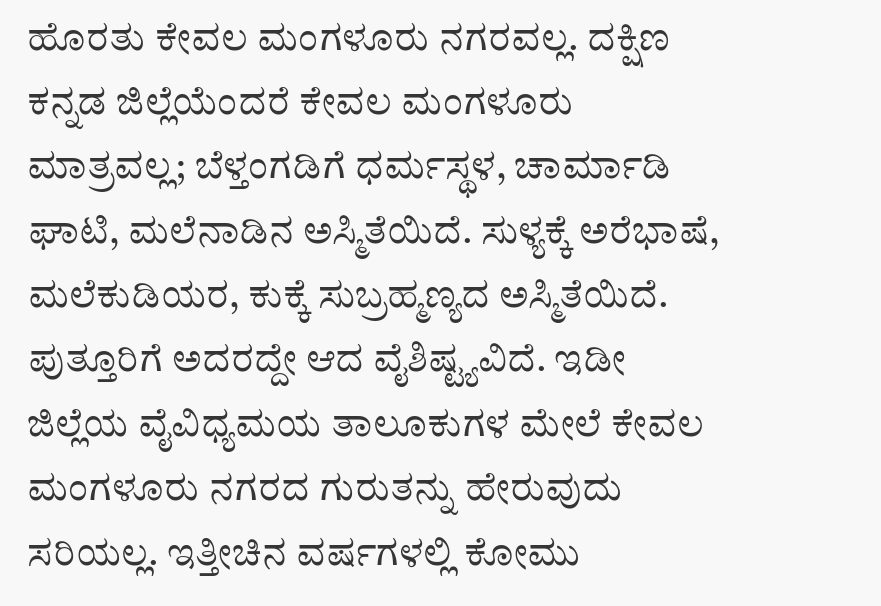ಹೊರತು ಕೇವಲ ಮಂಗಳೂರು ನಗರವಲ್ಲ. ದಕ್ಷಿಣ ಕನ್ನಡ ಜಿಲ್ಲೆಯೆಂದರೆ ಕೇವಲ ಮಂಗಳೂರು ಮಾತ್ರವಲ್ಲ; ಬೆಳ್ತಂಗಡಿಗೆ ಧರ್ಮಸ್ಥಳ, ಚಾರ್ಮಾಡಿ ಘಾಟಿ, ಮಲೆನಾಡಿನ ಅಸ್ಮಿತೆಯಿದೆ. ಸುಳ್ಯಕ್ಕೆ ಅರೆಭಾಷೆ, ಮಲೆಕುಡಿಯರ, ಕುಕ್ಕೆ ಸುಬ್ರಹ್ಮಣ್ಯದ ಅಸ್ಮಿತೆಯಿದೆ. ಪುತ್ತೂರಿಗೆ ಅದರದ್ದೇ ಆದ ವೈಶಿಷ್ಟ್ಯವಿದೆ. ಇಡೀ ಜಿಲ್ಲೆಯ ವೈವಿಧ್ಯಮಯ ತಾಲೂಕುಗಳ ಮೇಲೆ ಕೇವಲ ಮಂಗಳೂರು ನಗರದ ಗುರುತನ್ನು ಹೇರುವುದು ಸರಿಯಲ್ಲ. ಇತ್ತೀಚಿನ ವರ್ಷಗಳಲ್ಲಿ ಕೋಮು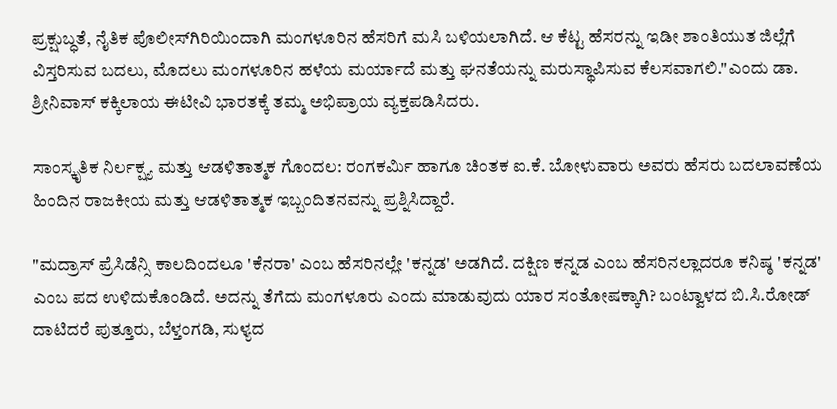ಪ್ರಕ್ಷುಬ್ಧತೆ, ನೈತಿಕ ಪೊಲೀಸ್‌ಗಿರಿಯಿಂದಾಗಿ ಮಂಗಳೂರಿನ ಹೆಸರಿಗೆ ಮಸಿ ಬಳಿಯಲಾಗಿದೆ. ಆ ಕೆಟ್ಟ ಹೆಸರನ್ನು ಇಡೀ ಶಾಂತಿಯುತ ಜಿಲ್ಲೆಗೆ ವಿಸ್ತರಿಸುವ ಬದಲು, ಮೊದಲು ಮಂಗಳೂರಿನ ಹಳೆಯ ಮರ್ಯಾದೆ ಮತ್ತು ಘನತೆಯನ್ನು ಮರುಸ್ಥಾಪಿಸುವ ಕೆಲಸವಾಗಲಿ."ಎಂದು ಡಾ. ಶ್ರೀನಿವಾಸ್ ಕಕ್ಕಿಲಾಯ ಈಟೀವಿ ಭಾರತಕ್ಕೆ ತಮ್ಮ ಅಭಿಪ್ರಾಯ ವ್ಯಕ್ತಪಡಿಸಿದರು.

ಸಾಂಸ್ಕೃತಿಕ ನಿರ್ಲಕ್ಷ್ಯ ಮತ್ತು ಆಡಳಿತಾತ್ಮಕ ಗೊಂದಲ: ರಂಗಕರ್ಮಿ ಹಾಗೂ ಚಿಂತಕ ಐ.ಕೆ. ಬೋಳುವಾರು ಅವರು ಹೆಸರು ಬದಲಾವಣೆಯ ಹಿಂದಿನ ರಾಜಕೀಯ ಮತ್ತು ಆಡಳಿತಾತ್ಮಕ ಇಬ್ಬಂದಿತನವನ್ನು ಪ್ರಶ್ನಿಸಿದ್ದಾರೆ.

"ಮದ್ರಾಸ್ ಪ್ರೆಸಿಡೆನ್ಸಿ ಕಾಲದಿಂದಲೂ 'ಕೆನರಾ' ಎಂಬ ಹೆಸರಿನಲ್ಲೇ 'ಕನ್ನಡ' ಅಡಗಿದೆ. ದಕ್ಷಿಣ ಕನ್ನಡ ಎಂಬ ಹೆಸರಿನಲ್ಲಾದರೂ ಕನಿಷ್ಠ 'ಕನ್ನಡ' ಎಂಬ ಪದ ಉಳಿದುಕೊಂಡಿದೆ. ಅದನ್ನು ತೆಗೆದು ಮಂಗಳೂರು ಎಂದು ಮಾಡುವುದು ಯಾರ ಸಂತೋಷಕ್ಕಾಗಿ? ಬಂಟ್ವಾಳದ ಬಿ.ಸಿ.ರೋಡ್ ದಾಟಿದರೆ ಪುತ್ತೂರು, ಬೆಳ್ತಂಗಡಿ, ಸುಳ್ಯದ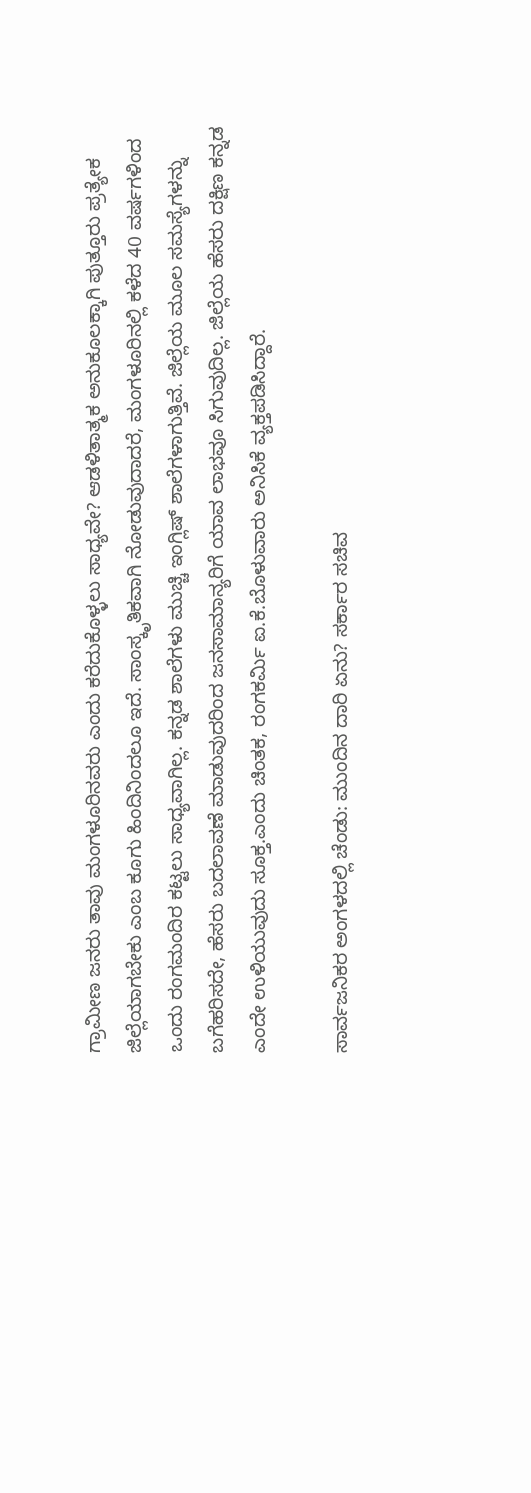ಗ್ರಾಮೀಣ ಜನರು ತಾವು ಮಂಗಳೂರಿನವರು ಎಂದು ಕರೆದುಕೊಳ್ಳಲು ಸಾಧ್ಯವೇ? ಆಡಳಿತಾತ್ಮಕ ಅನುಕೂಲಕ್ಕಾಗಿ ಪುತ್ತೂರು ಪ್ರತ್ಯೇಕ ಜಿಲ್ಲೆಯಾಗಬೇಕು ಎಂಬ ಕೂಗು ಹಿಂದಿನಿಂದಲೂ ಇದೆ. ಸಾಂಸ್ಕೃತಿಕವಾಗಿ ನೋಡುವುದಾದರೆ, ಮಂಗಳೂರಿನಲ್ಲಿ ಕಳೆದ 40 ವರ್ಷಗಳಿಂದ ಒಂದು ರಂಗಮಂದಿರ ಕಟ್ಟಲು ಸಾಧ್ಯವಾಗಿಲ್ಲ. ಕನ್ನಡ ಶಾಲೆಗಳು ಮುಚ್ಚಿ ಇಂಗ್ಲಿಷ್ ಶಾಲೆಗಳಾಗುತ್ತಿವೆ. ಜಿಲ್ಲೆಯ ಮೂಲ ಸಮಸ್ಯೆಗಳನ್ನು ಬಗೆಹರಿಸದೇ, ಹೆಸರು ಬದಲಾವಣೆ ಮಾಡುವುದರಿಂದ ಜನಸಾಮಾನ್ಯರಿಗೆ ಯಾವ ಲಾಭವೂ ಸಿಗುವುದಿಲ್ಲ. ಜಿಲ್ಲೆಯ ಹೆಸರು ದಕ್ಷಿಣ ಕನ್ನಡ ಎಂದೇ ಉಳಿಯುವುದು ಸೂಕ್ತ.ಎಂದು ಚಿಂತಕ, ರಂಗಕರ್ಮಿ ಐ.ಕೆ.ಬೊಳುವಾರು ಅನಿಸಿಕೆ ವ್ಯಕ್ತಪಡಿಸಿದ್ದಾರೆ.

ಸಾರ್ವಜನಿಕರ ಅಂಗಳದಲ್ಲಿ ಚೆಂಡು: ಮುಂದಿನ ದಾರಿ ಏನು? ಸರ್ಕಾರ ಸಚಿವ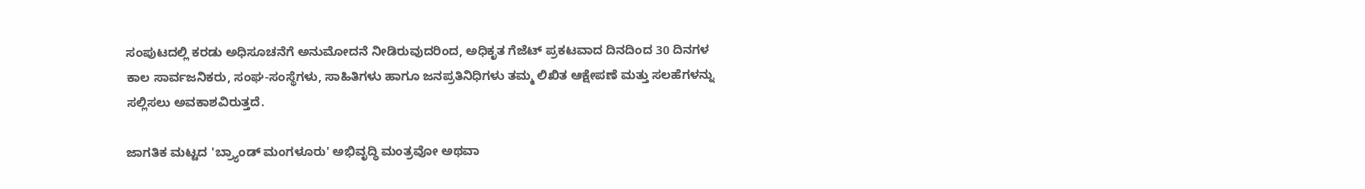ಸಂಪುಟದಲ್ಲಿ ಕರಡು ಅಧಿಸೂಚನೆಗೆ ಅನುಮೋದನೆ ನೀಡಿರುವುದರಿಂದ, ಅಧಿಕೃತ ಗೆಜೆಟ್ ಪ್ರಕಟವಾದ ದಿನದಿಂದ 30 ದಿನಗಳ ಕಾಲ ಸಾರ್ವಜನಿಕರು, ಸಂಘ-ಸಂಸ್ಥೆಗಳು, ಸಾಹಿತಿಗಳು ಹಾಗೂ ಜನಪ್ರತಿನಿಧಿಗಳು ತಮ್ಮ ಲಿಖಿತ ಆಕ್ಷೇಪಣೆ ಮತ್ತು ಸಲಹೆಗಳನ್ನು ಸಲ್ಲಿಸಲು ಅವಕಾಶವಿರುತ್ತದೆ.

ಜಾಗತಿಕ ಮಟ್ಟದ 'ಬ್ರ್ಯಾಂಡ್ ಮಂಗಳೂರು' ಅಭಿವೃದ್ಧಿ ಮಂತ್ರವೋ ಅಥವಾ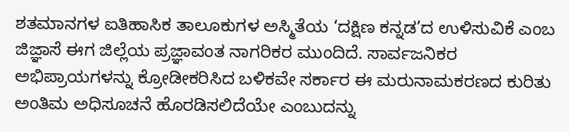ಶತಮಾನಗಳ ಐತಿಹಾಸಿಕ ತಾಲೂಕುಗಳ ಅಸ್ಮಿತೆಯ ‘ದಕ್ಷಿಣ ಕನ್ನಡ’ದ ಉಳಿಸುವಿಕೆ ಎಂಬ ಜಿಜ್ಞಾಸೆ ಈಗ ಜಿಲ್ಲೆಯ ಪ್ರಜ್ಞಾವಂತ ನಾಗರಿಕರ ಮುಂದಿದೆ. ಸಾರ್ವಜನಿಕರ ಅಭಿಪ್ರಾಯಗಳನ್ನು ಕ್ರೋಡೀಕರಿಸಿದ ಬಳಿಕವೇ ಸರ್ಕಾರ ಈ ಮರುನಾಮಕರಣದ ಕುರಿತು ಅಂತಿಮ ಅಧಿಸೂಚನೆ ಹೊರಡಿಸಲಿದೆಯೇ ಎಂಬುದನ್ನು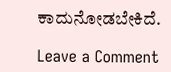ಕಾದುನೋಡಬೇಕಿದೆ.

Leave a Comment